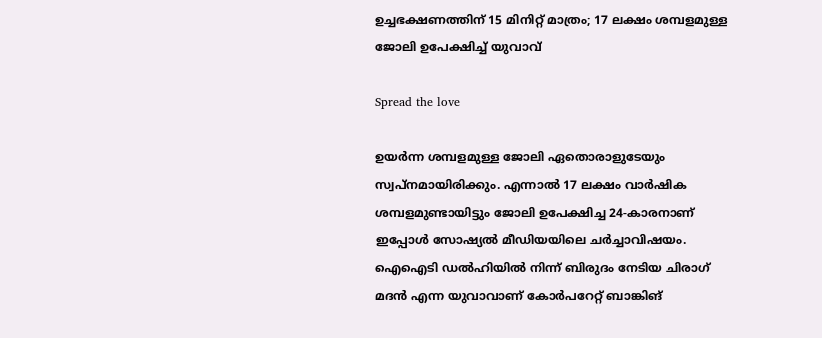ഉച്ചഭക്ഷണത്തിന് 15 മിനിറ്റ് മാത്രം; 17 ലക്ഷം ശമ്പളമുള്ള ജോലി ഉപേക്ഷിച്ച് യുവാവ്

Spread the love

ഉയർന്ന ശമ്പളമുള്ള ജോലി ഏതൊരാളുടേയും സ്വപ്‌നമായിരിക്കും. എന്നാൽ 17 ലക്ഷം വാർഷിക ശമ്പളമുണ്ടായിട്ടും ജോലി ഉപേക്ഷിച്ച 24-കാരനാണ് ഇപ്പോൾ സോഷ്യൽ മീഡിയയിലെ ചർച്ചാവിഷയം. ഐഐടി ഡൽഹിയിൽ നിന്ന് ബിരുദം നേടിയ ചിരാഗ് മദൻ എന്ന യുവാവാണ് കോർപറേറ്റ് ബാങ്കിങ്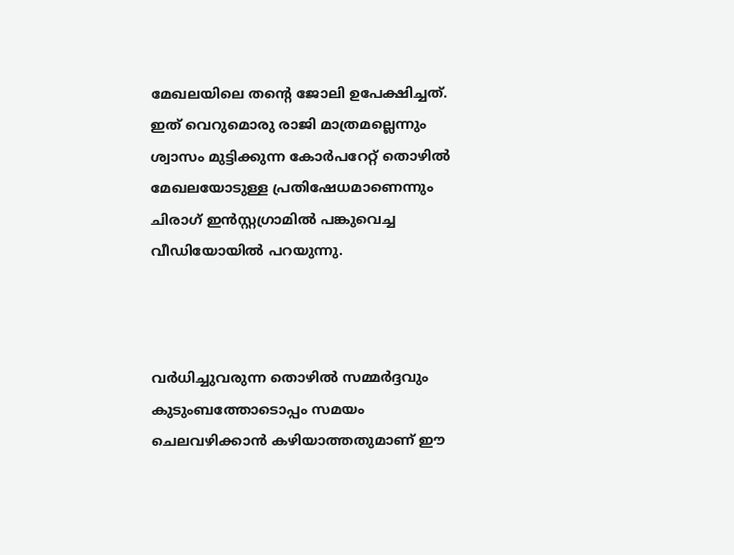മേഖലയിലെ തന്റെ ജോലി ഉപേക്ഷിച്ചത്. ഇത് വെറുമൊരു രാജി മാത്രമല്ലെന്നും ശ്വാസം മുട്ടിക്കുന്ന കോർപറേറ്റ് തൊഴിൽ മേഖലയോടുള്ള പ്രതിഷേധമാണെന്നും ചിരാഗ് ഇൻസ്റ്റഗ്രാമിൽ പങ്കുവെച്ച വീഡിയോയിൽ പറയുന്നു.



വർധിച്ചുവരുന്ന തൊഴിൽ സമ്മർദ്ദവും കുടുംബത്തോടൊപ്പം സമയം ചെലവഴിക്കാൻ കഴിയാത്തതുമാണ് ഈ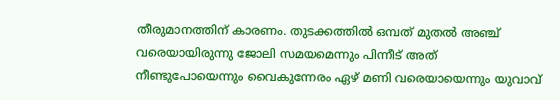തീരുമാനത്തിന് കാരണം. തുടക്കത്തിൽ ഒമ്പത് മുതൽ അഞ്ച് വരെയായിരുന്നു ജോലി സമയമെന്നും പിന്നീട് അത് നീണ്ടുപോയെന്നും വൈകുന്നേരം ഏഴ് മണി വരെയായെന്നും യുവാവ്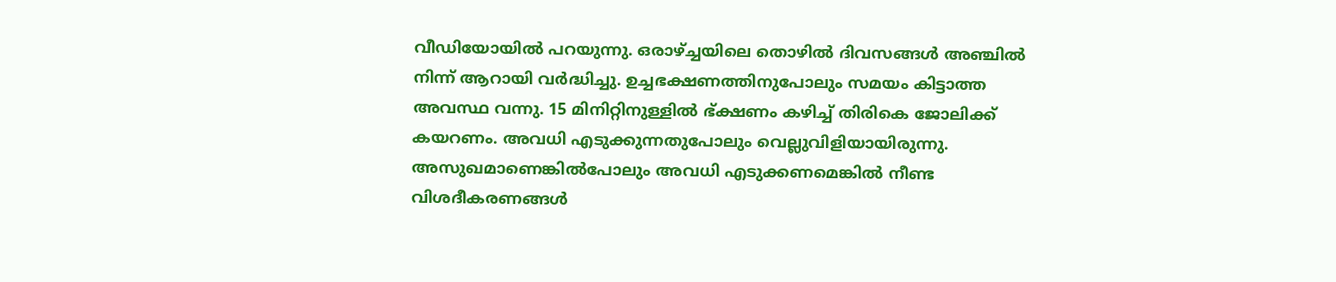വീഡിയോയിൽ പറയുന്നു. ഒരാഴ്ച്ചയിലെ തൊഴിൽ ദിവസങ്ങൾ അഞ്ചിൽ നിന്ന് ആറായി വർദ്ധിച്ചു. ഉച്ചഭക്ഷണത്തിനുപോലും സമയം കിട്ടാത്ത അവസ്ഥ വന്നു. 15 മിനിറ്റിനുള്ളിൽ ഭ്ക്ഷണം കഴിച്ച് തിരികെ ജോലിക്ക് കയറണം. അവധി എടുക്കുന്നതുപോലും വെല്ലുവിളിയായിരുന്നു. അസുഖമാണെങ്കിൽപോലും അവധി എടുക്കണമെങ്കിൽ നീണ്ട വിശദീകരണങ്ങൾ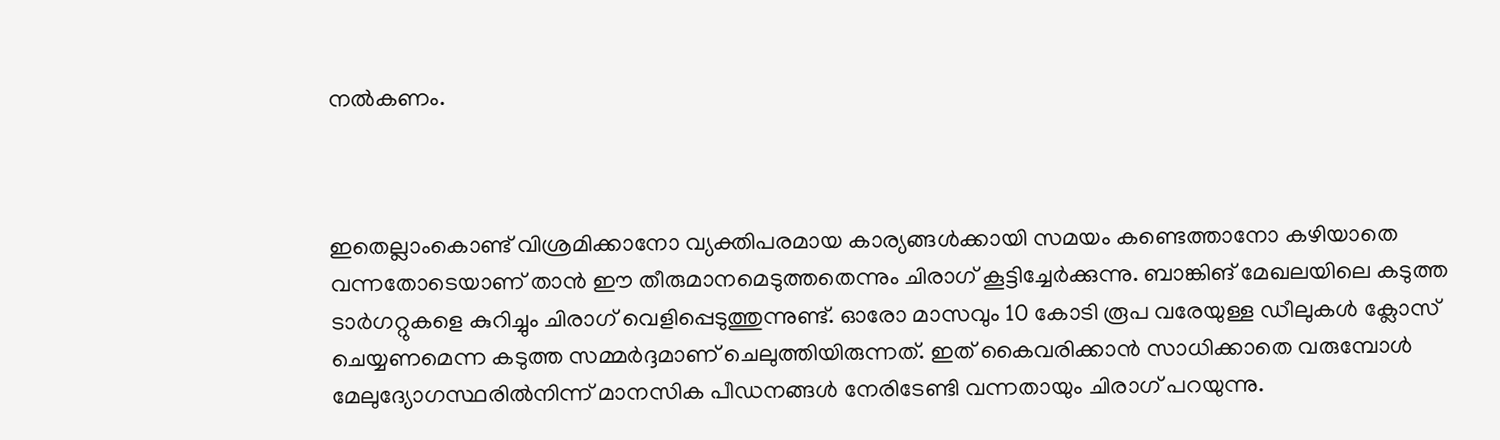നൽകണം.



ഇതെല്ലാംകൊണ്ട് വിശ്രമിക്കാനോ വ്യക്തിപരമായ കാര്യങ്ങൾക്കായി സമയം കണ്ടെത്താനോ കഴിയാതെ വന്നതോടെയാണ് താൻ ഈ തീരുമാനമെടുത്തതെന്നും ചിരാഗ് കൂട്ടിച്ചേർക്കുന്നു. ബാങ്കിങ് മേഖലയിലെ കടുത്ത ടാർഗറ്റുകളെ കുറിച്ചും ചിരാഗ് വെളിപ്പെടുത്തുന്നുണ്ട്. ഓരോ മാസവും 10 കോടി രൂപ വരേയുള്ള ഡീലുകൾ ക്ലോസ് ചെയ്യണമെന്ന കടുത്ത സമ്മർദ്ദമാണ് ചെലുത്തിയിരുന്നത്. ഇത് കൈവരിക്കാൻ സാധിക്കാതെ വരുമ്പോൾ മേലുദ്യോഗസ്ഥരിൽനിന്ന് മാനസിക പീഡനങ്ങൾ നേരിടേണ്ടി വന്നതായും ചിരാഗ് പറയുന്നു.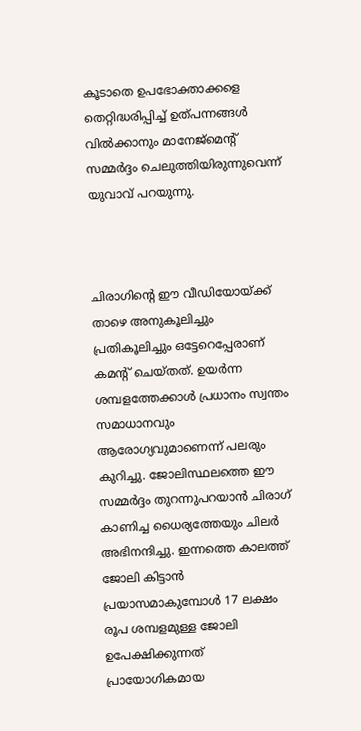കൂടാതെ ഉപഭോക്താക്കളെ തെറ്റിദ്ധരിപ്പിച്ച് ഉത്പന്നങ്ങൾ വിൽക്കാനും മാനേജ്‌മെന്റ് സമ്മർദ്ദം ചെലുത്തിയിരുന്നുവെന്ന് യുവാവ് പറയുന്നു.



ചിരാഗിന്റെ ഈ വീഡിയോയ്ക്ക് താഴെ അനുകൂലിച്ചും പ്രതികൂലിച്ചും ഒട്ടേറെപ്പേരാണ് കമന്റ് ചെയ്തത്. ഉയർന്ന ശമ്പളത്തേക്കാൾ പ്രധാനം സ്വന്തം സമാധാനവും ആരോഗ്യവുമാണെന്ന് പലരും കുറിച്ചു. ജോലിസ്ഥലത്തെ ഈ സമ്മർദ്ദം തുറന്നുപറയാൻ ചിരാഗ് കാണിച്ച ധൈര്യത്തേയും ചിലർ അഭിനന്ദിച്ചു. ഇന്നത്തെ കാലത്ത് ജോലി കിട്ടാൻ പ്രയാസമാകുമ്പോൾ 17 ലക്ഷം രൂപ ശമ്പളമുള്ള ജോലി ഉപേക്ഷിക്കുന്നത് പ്രായോഗികമായ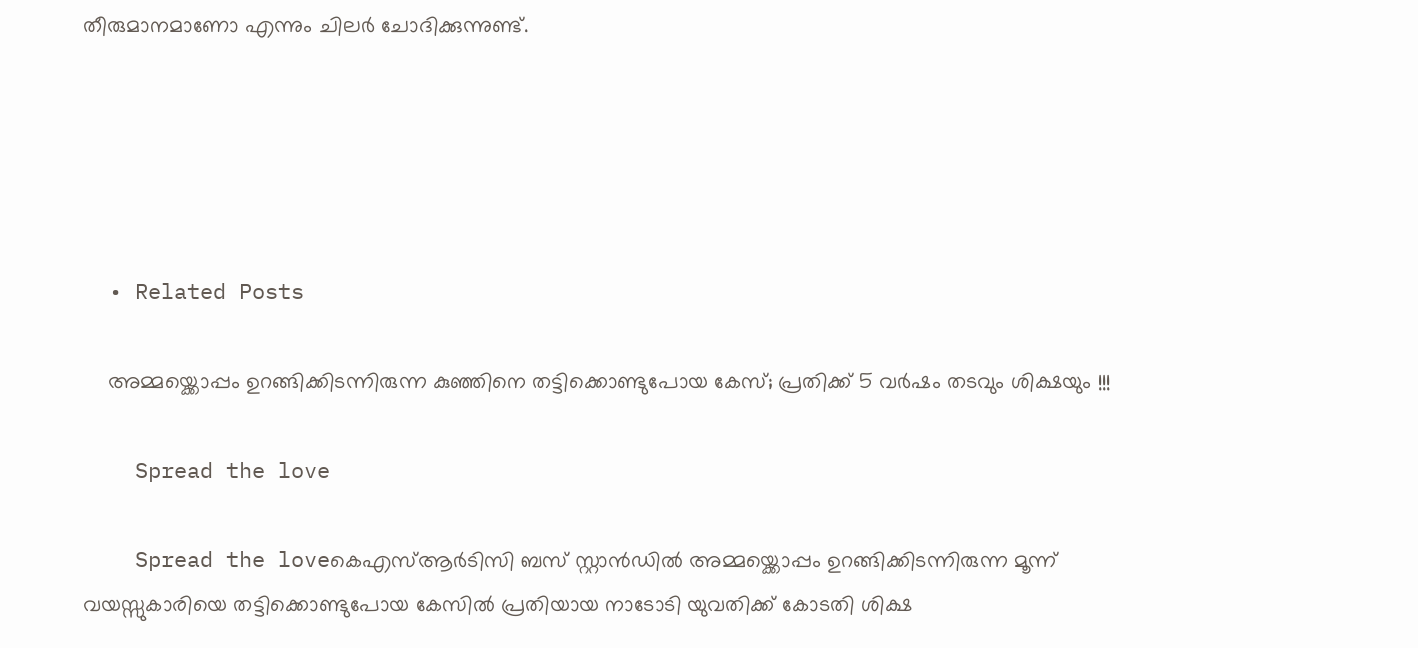തീരുമാനമാണോ എന്നും ചിലർ ചോദിക്കുന്നുണ്ട്.





  • Related Posts

    അമ്മയ്ക്കൊപ്പം ഉറങ്ങിക്കിടന്നിരുന്ന കുഞ്ഞിനെ തട്ടിക്കൊണ്ടുപോയ കേസ്; പ്രതിക്ക് 5 വർഷം തടവും ശിക്ഷയും !!!

    Spread the love

    Spread the loveകെഎസ്ആർടിസി ബസ് സ്റ്റാൻഡിൽ അമ്മയ്ക്കൊപ്പം ഉറങ്ങിക്കിടന്നിരുന്ന മൂന്ന് വയസ്സുകാരിയെ തട്ടിക്കൊണ്ടുപോയ കേസിൽ പ്രതിയായ നാടോടി യുവതിക്ക് കോടതി ശിക്ഷ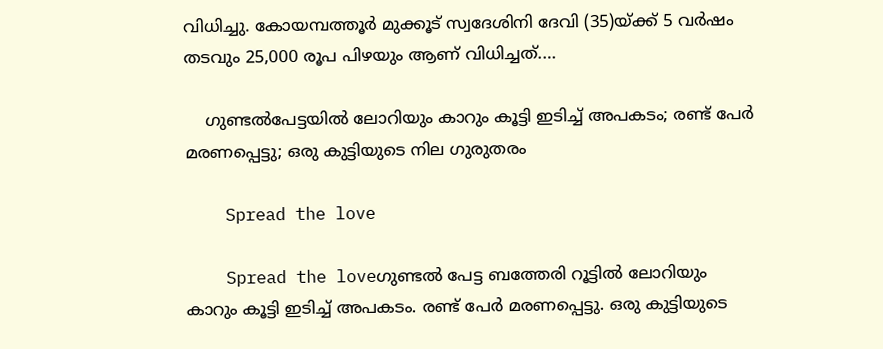വിധിച്ചു. കോയമ്പത്തൂർ മുക്കൂട് സ്വദേശിനി ദേവി (35)യ്ക്ക് 5 വർഷം തടവും 25,000 രൂപ പിഴയും ആണ് വിധിച്ചത്.…

    ഗുണ്ടൽപേട്ടയിൽ ലോറിയും കാറും കൂട്ടി ഇടിച്ച് അപകടം; രണ്ട് പേർ മരണപ്പെട്ടു; ഒരു കുട്ടിയുടെ നില ഗുരുതരം

    Spread the love

    Spread the loveഗുണ്ടൽ പേട്ട ബത്തേരി റൂട്ടിൽ ലോറിയും കാറും കൂട്ടി ഇടിച്ച് അപകടം. രണ്ട് പേർ മരണപ്പെട്ടു. ഒരു കുട്ടിയുടെ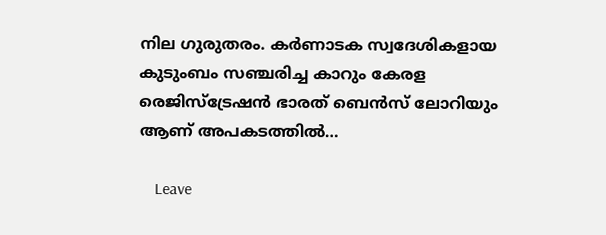നില ഗുരുതരം. കർണാടക സ്വദേശികളായ കുടുംബം സഞ്ചരിച്ച കാറും കേരള രെജിസ്ട്രേഷൻ ഭാരത് ബെൻസ് ലോറിയും ആണ് അപകടത്തിൽ…

    Leave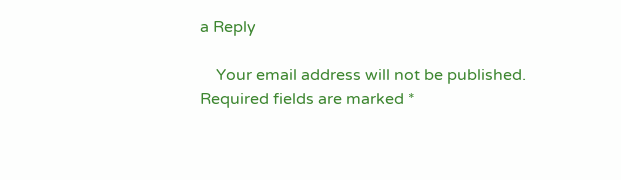a Reply

    Your email address will not be published. Required fields are marked *